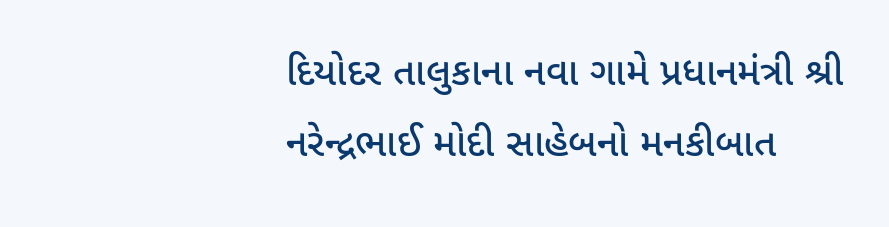દિયોદર તાલુકાના નવા ગામે પ્રધાનમંત્રી શ્રી નરેન્દ્રભાઈ મોદી સાહેબનો મનકીબાત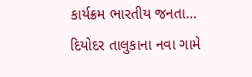કાર્યક્રમ ભારતીય જનતા…
દિયોદર તાલુકાના નવા ગામે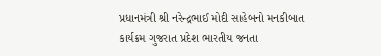પ્રધાનમંત્રી શ્રી નરેન્દ્રભાઈ મોદી સાહેબનો મનકીબાત કાર્યક્રમ ગુજરાત પ્રદેશ ભારતીય જનતા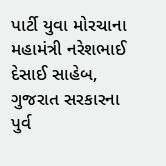પાર્ટી યુવા મોરચાના મહામંત્રી નરેશભાઈ દેસાઈ સાહેબ, ગુજરાત સરકારના પુર્વ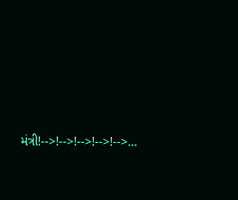મંત્રી!-->!-->!-->!-->!-->…